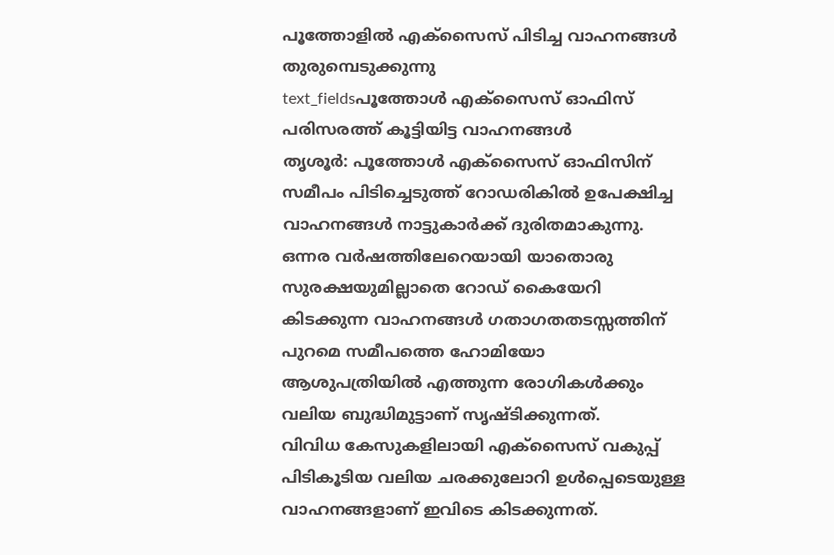പൂത്തോളിൽ എക്സൈസ് പിടിച്ച വാഹനങ്ങൾ തുരുമ്പെടുക്കുന്നു
text_fieldsപൂത്തോൾ എക്സൈസ് ഓഫിസ് പരിസരത്ത് കൂട്ടിയിട്ട വാഹനങ്ങൾ
തൃശൂർ: പൂത്തോൾ എക്സൈസ് ഓഫിസിന് സമീപം പിടിച്ചെടുത്ത് റോഡരികിൽ ഉപേക്ഷിച്ച വാഹനങ്ങൾ നാട്ടുകാർക്ക് ദുരിതമാകുന്നു. ഒന്നര വർഷത്തിലേറെയായി യാതൊരു സുരക്ഷയുമില്ലാതെ റോഡ് കൈയേറി കിടക്കുന്ന വാഹനങ്ങൾ ഗതാഗതതടസ്സത്തിന് പുറമെ സമീപത്തെ ഹോമിയോ ആശുപത്രിയിൽ എത്തുന്ന രോഗികൾക്കും വലിയ ബുദ്ധിമുട്ടാണ് സൃഷ്ടിക്കുന്നത്.
വിവിധ കേസുകളിലായി എക്സൈസ് വകുപ്പ് പിടികൂടിയ വലിയ ചരക്കുലോറി ഉൾപ്പെടെയുള്ള വാഹനങ്ങളാണ് ഇവിടെ കിടക്കുന്നത്.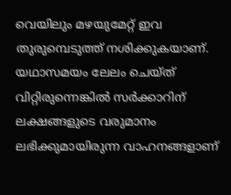വെയിലും മഴയുമേറ്റ് ഇവ തുരുമ്പെടുത്ത് നശിക്കുകയാണ്. യഥാസമയം ലേലം ചെയ്ത് വിറ്റിരുന്നെങ്കിൽ സർക്കാറിന് ലക്ഷങ്ങളുടെ വരുമാനം ലഭിക്കുമായിരുന്ന വാഹനങ്ങളാണ്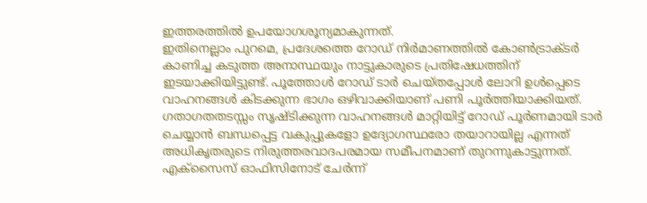ഇത്തരത്തിൽ ഉപയോഗശൂന്യമാകുന്നത്.
ഇതിനെല്ലാം പുറമെ, പ്രദേശത്തെ റോഡ് നിർമാണത്തിൽ കോൺട്രാക്ടർ കാണിച്ച കടുത്ത അനാസ്ഥയും നാട്ടുകാരുടെ പ്രതിഷേധത്തിന് ഇടയാക്കിയിട്ടുണ്ട്. പൂത്തോൾ റോഡ് ടാർ ചെയ്തപ്പോൾ ലോറി ഉൾപ്പെടെ വാഹനങ്ങൾ കിടക്കുന്ന ഭാഗം ഒഴിവാക്കിയാണ് പണി പൂർത്തിയാക്കിയത്. ഗതാഗതതടസ്സം സൃഷ്ടിക്കുന്ന വാഹനങ്ങൾ മാറ്റിയിട്ട് റോഡ് പൂർണമായി ടാർ ചെയ്യാൻ ബന്ധപ്പെട്ട വകുപ്പുകളോ ഉദ്യോഗസ്ഥരോ തയാറായില്ല എന്നത് അധികൃതരുടെ നിരുത്തരവാദപരമായ സമീപനമാണ് തുറന്നുകാട്ടുന്നത്.
എക്സൈസ് ഓഫിസിനോട് ചേർന്ന്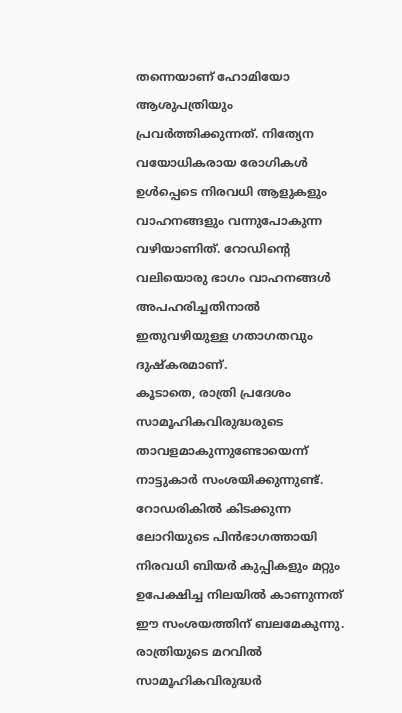തന്നെയാണ് ഹോമിയോ ആശുപത്രിയും പ്രവർത്തിക്കുന്നത്. നിത്യേന വയോധികരായ രോഗികൾ ഉൾപ്പെടെ നിരവധി ആളുകളും വാഹനങ്ങളും വന്നുപോകുന്ന വഴിയാണിത്. റോഡിന്റെ വലിയൊരു ഭാഗം വാഹനങ്ങൾ അപഹരിച്ചതിനാൽ ഇതുവഴിയുള്ള ഗതാഗതവും ദുഷ്കരമാണ്.
കൂടാതെ, രാത്രി പ്രദേശം സാമൂഹികവിരുദ്ധരുടെ താവളമാകുന്നുണ്ടോയെന്ന് നാട്ടുകാർ സംശയിക്കുന്നുണ്ട്. റോഡരികിൽ കിടക്കുന്ന ലോറിയുടെ പിൻഭാഗത്തായി നിരവധി ബിയർ കുപ്പികളും മറ്റും ഉപേക്ഷിച്ച നിലയിൽ കാണുന്നത് ഈ സംശയത്തിന് ബലമേകുന്നു. രാത്രിയുടെ മറവിൽ സാമൂഹികവിരുദ്ധർ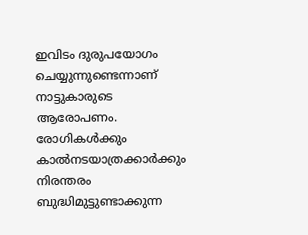ഇവിടം ദുരുപയോഗം ചെയ്യുന്നുണ്ടെന്നാണ് നാട്ടുകാരുടെ ആരോപണം. രോഗികൾക്കും കാൽനടയാത്രക്കാർക്കും നിരന്തരം ബുദ്ധിമുട്ടുണ്ടാക്കുന്ന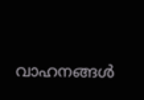വാഹനങ്ങൾ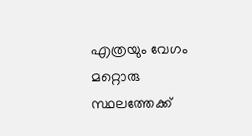എത്രയും വേഗം മറ്റൊരു സ്ഥലത്തേക്ക്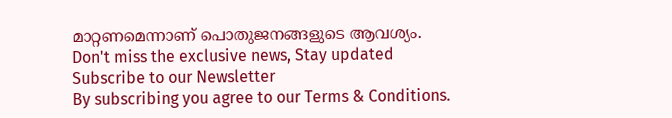മാറ്റണമെന്നാണ് പൊതുജനങ്ങളുടെ ആവശ്യം.
Don't miss the exclusive news, Stay updated
Subscribe to our Newsletter
By subscribing you agree to our Terms & Conditions.